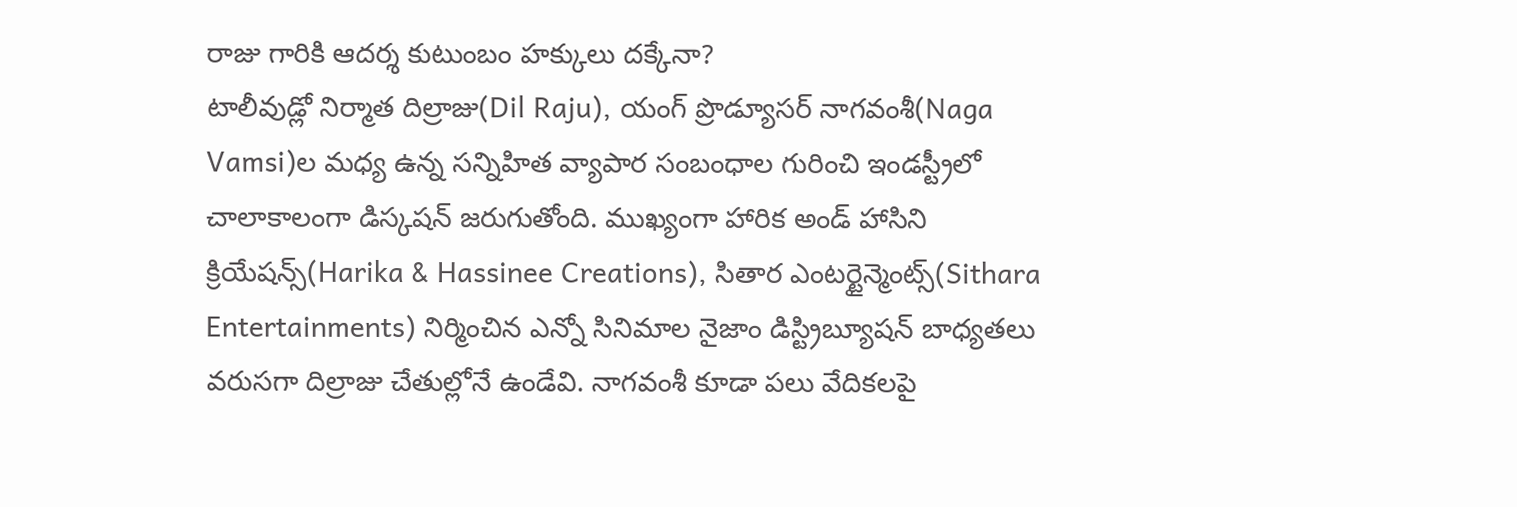రాజు గారికి ఆదర్శ కుటుంబం హక్కులు దక్కేనా?
టాలీవుడ్లో నిర్మాత దిల్రాజు(Dil Raju), యంగ్ ప్రొడ్యూసర్ నాగవంశీ(Naga Vamsi)ల మధ్య ఉన్న సన్నిహిత వ్యాపార సంబంధాల గురించి ఇండస్ట్రీలో చాలాకాలంగా డిస్కషన్ జరుగుతోంది. ముఖ్యంగా హారిక అండ్ హాసిని క్రియేషన్స్(Harika & Hassinee Creations), సితార ఎంటర్టైన్మెంట్స్(Sithara Entertainments) నిర్మించిన ఎన్నో సినిమాల నైజాం డిస్ట్రిబ్యూషన్ బాధ్యతలు వరుసగా దిల్రాజు చేతుల్లోనే ఉండేవి. నాగవంశీ కూడా పలు వేదికలపై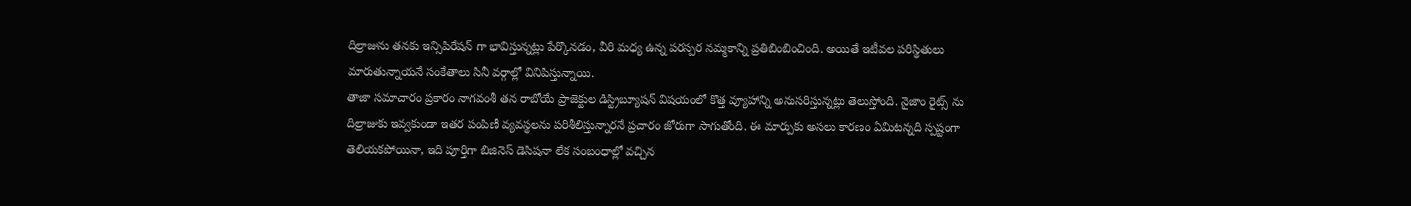దిల్రాజును తనకు ఇన్సిపిరేషన్ గా భావిస్తున్నట్లు పేర్కొనడం, వీరి మధ్య ఉన్న పరస్పర నమ్మకాన్ని ప్రతిబింబించింది. అయితే ఇటీవల పరిస్థితులు మారుతున్నాయనే సంకేతాలు సినీ వర్గాల్లో వినిపిస్తున్నాయి.
తాజా సమాచారం ప్రకారం నాగవంశీ తన రాబోయే ప్రాజెక్టుల డిస్ట్రిబ్యూషన్ విషయంలో కొత్త వ్యూహాన్ని అనుసరిస్తున్నట్లు తెలుస్తోంది. నైజాం రైట్స్ ను దిల్రాజుకు ఇవ్వకుండా ఇతర పంపిణీ వ్యవస్థలను పరిశీలిస్తున్నారనే ప్రచారం జోరుగా సాగుతోంది. ఈ మార్పుకు అసలు కారణం ఏమిటన్నది స్పష్టంగా తెలియకపోయినా, ఇది పూర్తిగా బిజినెస్ డెసిషనా లేక సంబంధాల్లో వచ్చిన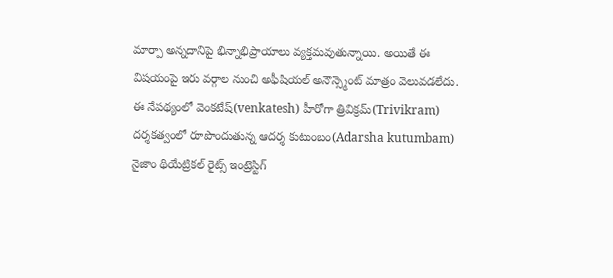మార్పా అన్నదానిపై భిన్నాభిప్రాయాలు వ్యక్తమవుతున్నాయి. అయితే ఈ విషయంపై ఇరు వర్గాల నుంచి అఫీషియల్ అనౌన్స్మెంట్ మాత్రం వెలువడలేదు.
ఈ నేపథ్యంలో వెంకటేష్(venkatesh) హీరోగా త్రివిక్రమ్(Trivikram) దర్శకత్వంలో రూపొందుతున్న ఆదర్శ కుటుంబం(Adarsha kutumbam) నైజాం థియేట్రికల్ రైట్స్ ఇంట్రెస్టిగ్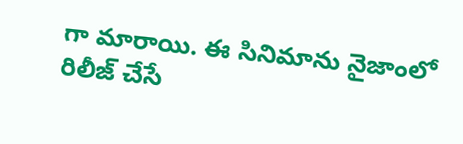గా మారాయి. ఈ సినిమాను నైజాంలో రిలీజ్ చేసే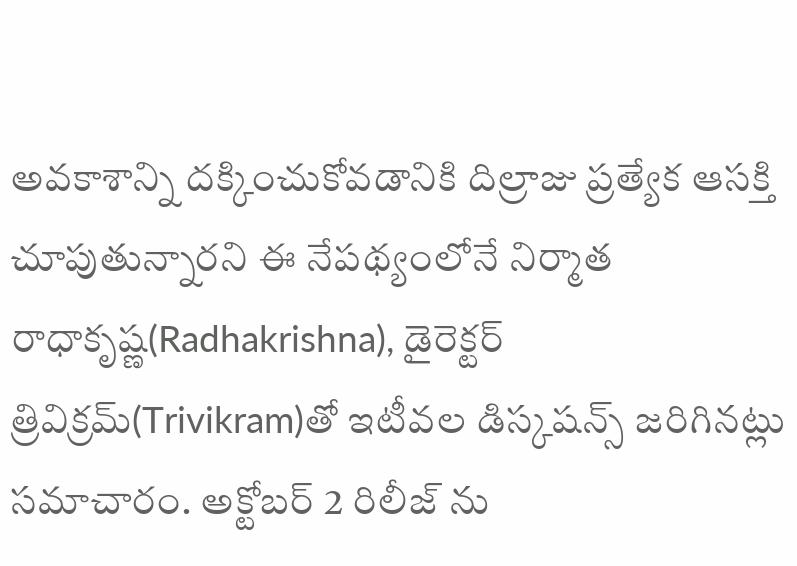అవకాశాన్ని దక్కించుకోవడానికి దిల్రాజు ప్రత్యేక ఆసక్తి చూపుతున్నారని ఈ నేపథ్యంలోనే నిర్మాత రాధాకృష్ణ(Radhakrishna), డైరెక్టర్ త్రివిక్రమ్(Trivikram)తో ఇటీవల డిస్కషన్స్ జరిగినట్లు సమాచారం. అక్టోబర్ 2 రిలీజ్ ను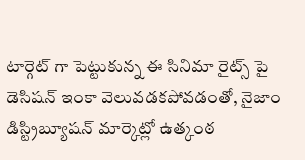టార్గెట్ గా పెట్టుకున్న ఈ సినిమా రైట్స్ పై డెసిషన్ ఇంకా వెలువడకపోవడంతో, నైజాం డిస్ట్రిబ్యూషన్ మార్కెట్లో ఉత్కంఠ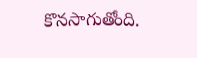కొనసాగుతోంది.